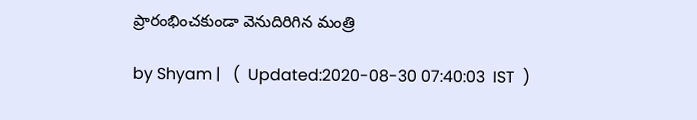ప్రారంభించకుండా వెనుదిరిగిన మంత్రి

by Shyam |   (  Updated:2020-08-30 07:40:03  IST  )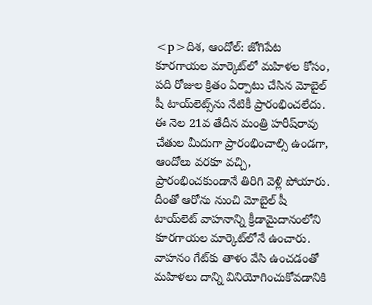<p>దిశ, ఆందోల్: జోగిపేట కూరగాయల మార్కెట్‌లో మహిళల కోసం, పది రోజుల క్రితం ఏర్పాటు చేసిన మోబైల్‌ షీ టాయ్‌లెట్స్‌ను నేటికీ ప్రారంభించలేదు. ఈ నెల 21వ తేదీన మంత్రి హరీష్‌రావు చేతుల మీదుగా ప్రారంభించాల్సి ఉండగా, ఆందోలు వరకూ వచ్చి, ప్రారంభించకుండానే తిరిగి వెళ్లి పోయారు. దీంతో ఆరోను నుంచి మోబైల్‌ షీ టాయ్‌లెట్‌ వాహనాన్ని క్రీడామైదానంలోని కూరగాయల మార్కెట్‌లోనే ఉంచారు. వాహనం గేట్‌కు తాళం వేసి ఉంచడంతో మహిళలు దాన్ని వినియోగించుకోవడానికి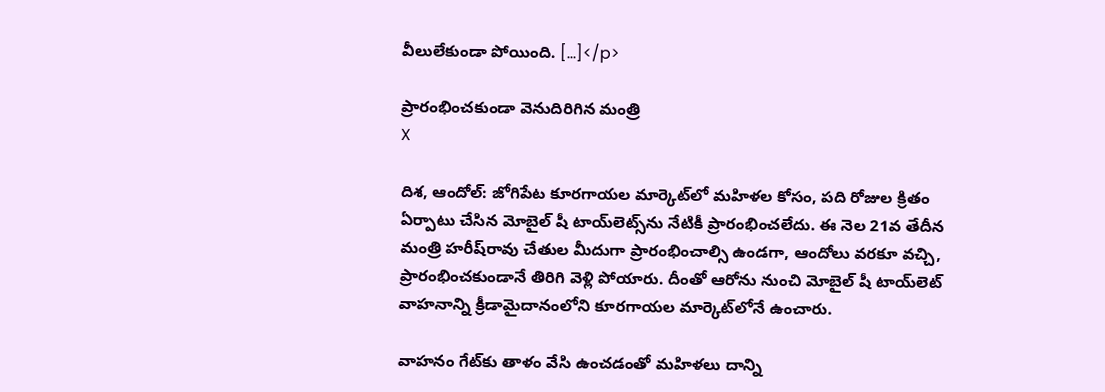వీలులేకుండా పోయింది. […]</p>

ప్రారంభించకుండా వెనుదిరిగిన మంత్రి
X

దిశ, ఆందోల్: జోగిపేట కూరగాయల మార్కెట్‌లో మహిళల కోసం, పది రోజుల క్రితం ఏర్పాటు చేసిన మోబైల్‌ షీ టాయ్‌లెట్స్‌ను నేటికీ ప్రారంభించలేదు. ఈ నెల 21వ తేదీన మంత్రి హరీష్‌రావు చేతుల మీదుగా ప్రారంభించాల్సి ఉండగా, ఆందోలు వరకూ వచ్చి, ప్రారంభించకుండానే తిరిగి వెళ్లి పోయారు. దీంతో ఆరోను నుంచి మోబైల్‌ షీ టాయ్‌లెట్‌ వాహనాన్ని క్రీడామైదానంలోని కూరగాయల మార్కెట్‌లోనే ఉంచారు.

వాహనం గేట్‌కు తాళం వేసి ఉంచడంతో మహిళలు దాన్ని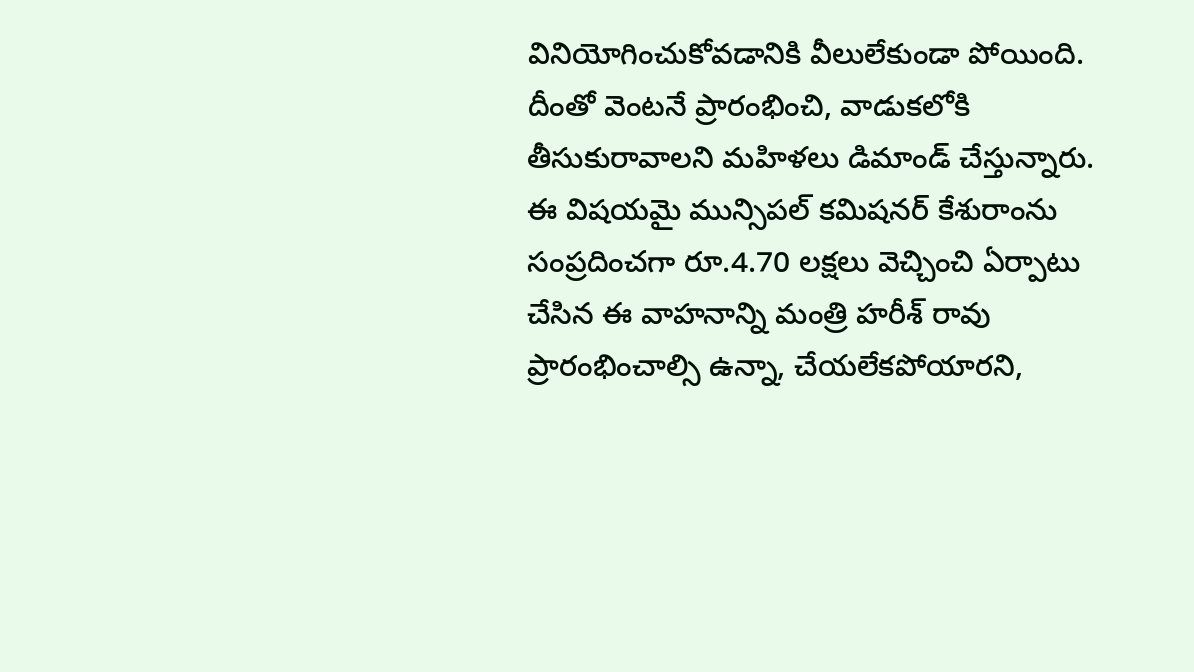వినియోగించుకోవడానికి వీలులేకుండా పోయింది. దీంతో వెంటనే ప్రారంభించి, వాడుకలోకి తీసుకురావాలని మహిళలు డిమాండ్ చేస్తున్నారు. ఈ విషయమై మున్సిపల్‌ కమిషనర్‌ కేశురాంను సంప్రదించగా రూ.4.70 లక్షలు వెచ్చించి ఏర్పాటు చేసిన ఈ వాహనాన్ని మంత్రి హరీశ్ రావు ప్రారంభించాల్సి ఉన్నా, చేయలేకపోయారని,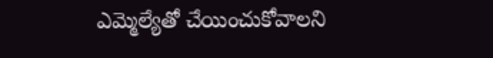ఎమ్మెల్యేతో చేయించుకోవాలని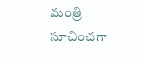మంత్రి సూచించగా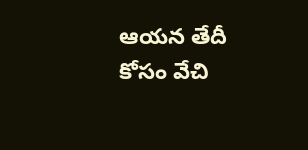ఆయన తేదీ కోసం వేచి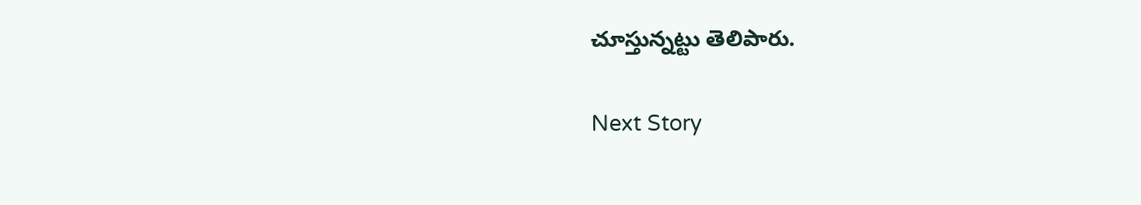చూస్తున్నట్టు తెలిపారు.

Next Story